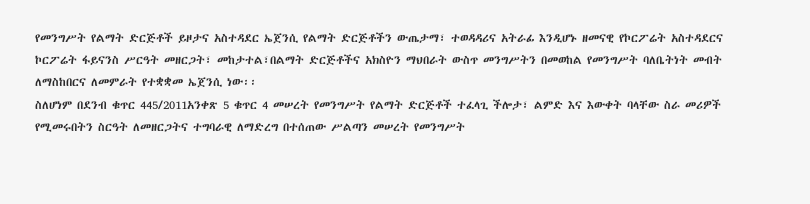የመንግሥት የልማት ድርጅቶች ይዞታና አስተዳደር ኤጀንሲ የልማት ድርጅቶችን ውጤታማ፣ ተወዳዳሪና አትራፊ እንዲሆኑ ዘመናዊ የኮርፖሬት አስተዳደርና ኮርፖሬት ፋይናንስ ሥርዓት መዘርጋት፣ መከታተል፣በልማት ድርጅቶችና አክስዮን ማህበራት ውስጥ መንግሥትን በመወከል የመንግሥት ባለቤትነት መብት ለማስከበርና ለመምራት የተቋቋመ ኤጀንሲ ነው፡፡
ስለሆነም በደንብ ቁጥር 445/2011አንቀጽ 5 ቁጥር 4 መሠረት የመንግሥት የልማት ድርጅቶች ተፈላጊ ችሎታ፣ ልምድ እና እውቀት ባላቸው ስራ መሪዎች የሚመሩበትን ስርዓት ለመዘርጋትና ተግባራዊ ለማድረግ በተሰጠው ሥልጣን መሠረት የመንግሥት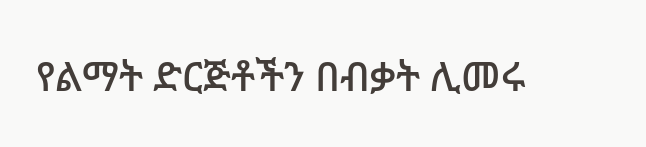የልማት ድርጅቶችን በብቃት ሊመሩ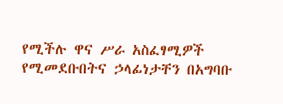የሚችሉ ዋና ሥራ አስፈፃሚዎች የሚመደቡበትና ኃላፊነታቸን በአግባቡ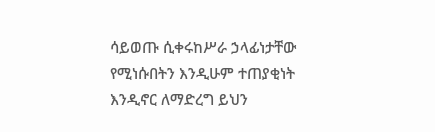ሳይወጡ ሲቀሩከሥራ ኃላፊነታቸው የሚነሱበትን እንዲሁም ተጠያቂነት እንዲኖር ለማድረግ ይህን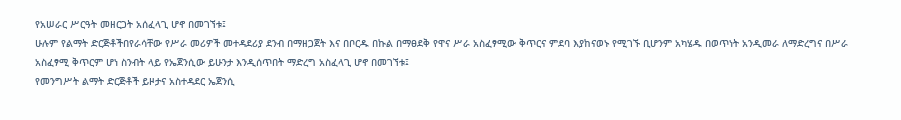የአሠራር ሥርዓት መዘርጋት አሰፈላጊ ሆኖ በመገኘቱ፤
ሁሉም የልማት ድርጅቶችበየራሳቸው የሥራ መሪዎች መተዳደሪያ ደንብ በማዘጋጀት እና በቦርዱ በኩል በማፀደቅ የዋና ሥራ አስፈፃሚው ቅጥርና ምደባ እያከናወኑ የሚገኙ ቢሆንም አካሄዱ በወጥነት አንዲመራ ለማድረግና በሥራ አስፈፃሚ ቅጥርም ሆነ ስንብት ላይ የኤጀንሲው ይሁንታ እንዲሰጥበት ማድረግ አስፈላጊ ሆኖ በመገኘቱ፤
የመንግሥት ልማት ድርጅቶች ይዞታና አስተዳደር ኤጀንሲ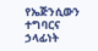የኤጅንሲውን ተግባርና ኃላፊነት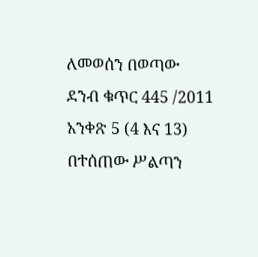ለመወሰን በወጣው ደንብ ቁጥር 445 /2011 አንቀጽ 5 (4 እና 13) በተሰጠው ሥልጣን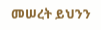መሠረት ይህንን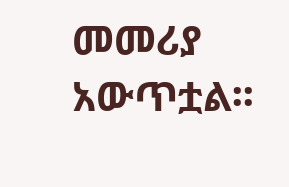መመሪያ አውጥቷል፡፡